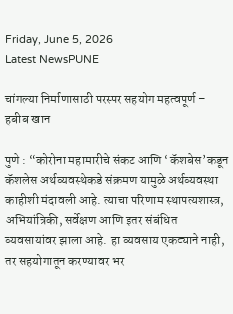Friday, June 5, 2026
Latest NewsPUNE

चांगल्या निर्माणासाठी परस्पर सहयोग महत्वपूर्ण – हबीब खान

पुणे : “कोरोना महामारीचे संकट आणि ‘कॅशबेस’कडून कॅशलेस अर्थव्यवस्थेकडे संक्रमण यामुळे अर्थव्यवस्था काहीशी मंदावली आहे. त्याचा परिणाम स्थापत्यशास्त्र, अभियांत्रिकी, सर्वेक्षण आणि इतर संबंधित व्यवसायांवर झाला आहे. हा व्यवसाय एकट्याने नाही, तर सहयोगातून करण्यावर भर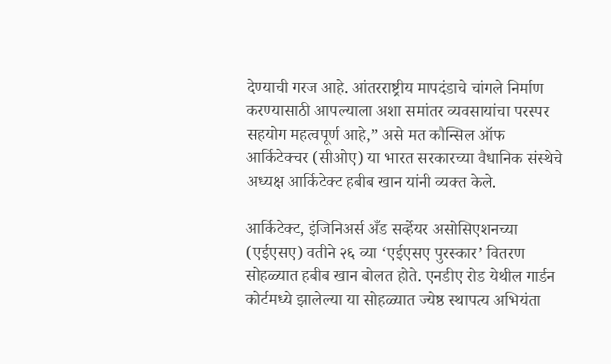देण्याची गरज आहे. आंतरराष्ट्रीय मापदंडाचे चांगले निर्माण करण्यासाठी आपल्याला अशा समांतर व्यवसायांचा परस्पर सहयोग महत्वपूर्ण आहे,” असे मत कौन्सिल ऑफ आर्किटेक्चर (सीओए) या भारत सरकारच्या वैधानिक संस्थेचे अध्यक्ष आर्किटेक्ट हबीब खान यांनी व्यक्त केले.

आर्किटेक्ट, इंजिनिअर्स अँड सर्व्हेयर असोसिएशनच्या (एईएसए) वतीने २६ व्या ‘एईएसए पुरस्कार’ वितरण सोहळ्यात हबीब खान बोलत होते. एनडीए रोड येथील गार्डन कोर्टमध्ये झालेल्या या सोहळ्यात ज्येष्ठ स्थापत्य अभियंता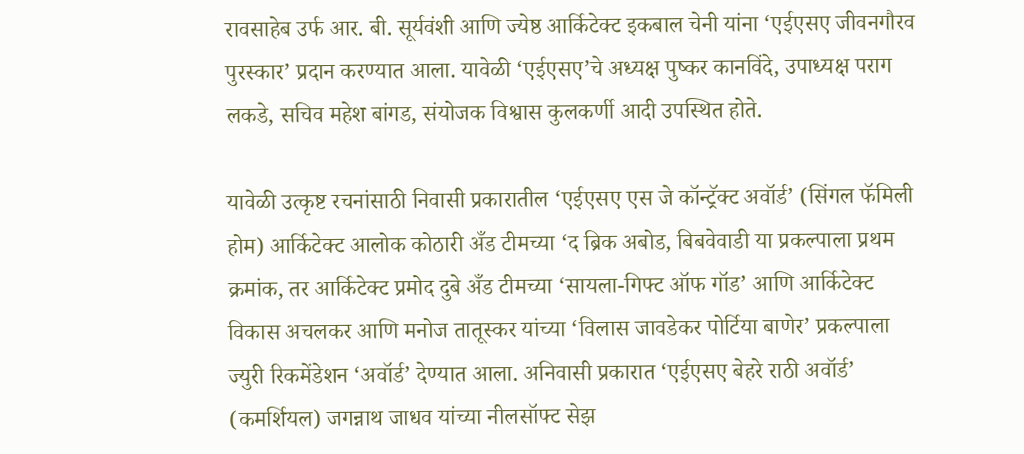रावसाहेब उर्फ आर. बी. सूर्यवंशी आणि ज्येष्ठ आर्किटेक्ट इकबाल चेनी यांना ‘एईएसए जीवनगौरव पुरस्कार’ प्रदान करण्यात आला. यावेळी ‘एईएसए’चे अध्यक्ष पुष्कर कानविंदे, उपाध्यक्ष पराग लकडे, सचिव महेश बांगड, संयोजक विश्वास कुलकर्णी आदी उपस्थित होते.

यावेळी उत्कृष्ट रचनांसाठी निवासी प्रकारातील ‘एईएसए एस जे कॉन्ट्रॅक्ट अवॉर्ड’ (सिंगल फॅमिली होम) आर्किटेक्ट आलोक कोठारी अँड टीमच्या ‘द ब्रिक अबोड, बिबवेवाडी या प्रकल्पाला प्रथम क्रमांक, तर आर्किटेक्ट प्रमोद दुबे अँड टीमच्या ‘सायला-गिफ्ट ऑफ गॉड’ आणि आर्किटेक्ट विकास अचलकर आणि मनोज तातूस्कर यांच्या ‘विलास जावडेकर पोर्टिया बाणेर’ प्रकल्पाला ज्युरी रिकमेंडेशन ‘अवॉर्ड’ देण्यात आला. अनिवासी प्रकारात ‘एईएसए बेहरे राठी अवॉर्ड’ (कमर्शियल) जगन्नाथ जाधव यांच्या नीलसॉफ्ट सेझ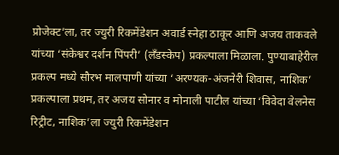प्रोजेक्ट’ला, तर ज्युरी रिकमेंडेशन अवार्ड स्नेहा ठाकूर आणि अजय ताकवले यांच्या ‘संकेश्वर दर्शन पिंपरी’ (लँडस्केप) प्रकल्पाला मिळाला. पुण्याबाहेरील प्रकल्प मध्ये सौरभ मालपाणी यांच्या ‘अरण्यक-अंजनेरी शिवास, नाशिक’ प्रकल्पाला प्रथम, तर अजय सोनार व मोनाली पाटील यांच्या ‘विवेदा वेलनेस रिट्रीट, नाशिक’ला ज्युरी रिकमेंडेशन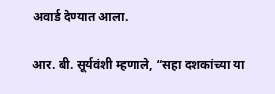अवार्ड देण्यात आला.

आर. बी. सूर्यवंशी म्हणाले, “सहा दशकांच्या या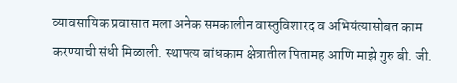व्यावसायिक प्रवासात मला अनेक समकालीन वास्तुविशारद व अभियंत्यासोबत काम करण्याची संधी मिळाली. स्थापत्य बांधकाम क्षेत्रातील पितामह आणि माझे गुरु बी. जी.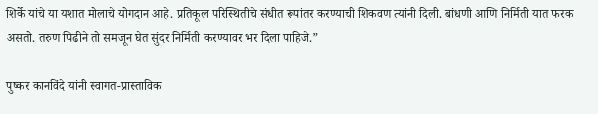शिर्के यांचे या यशात मोलाचे योगदान आहे. प्रतिकूल परिस्थितीचे संधीत रूपांतर करण्याची शिकवण त्यांनी दिली. बांधणी आणि निर्मिती यात फरक असतो. तरुण पिढीने तो समजून घेत सुंदर निर्मिती करण्यावर भर दिला पाहिजे.”

पुष्कर कानविंदे यांनी स्वागत-प्रास्ताविक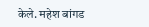केले. महेश बांगड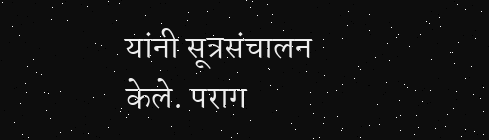यांनी सूत्रसंचालन केले. पराग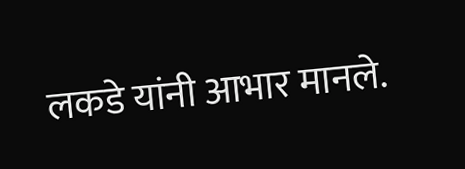लकडे यांनी आभार मानले.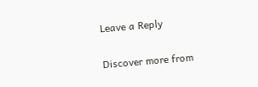Leave a Reply

Discover more from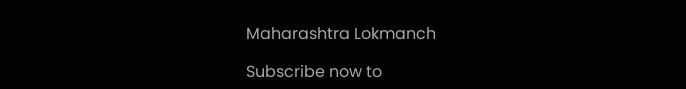Maharashtra Lokmanch

Subscribe now to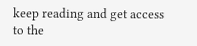keep reading and get access to the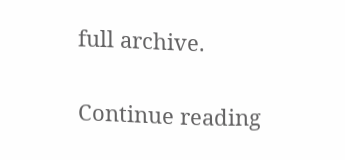full archive.

Continue reading